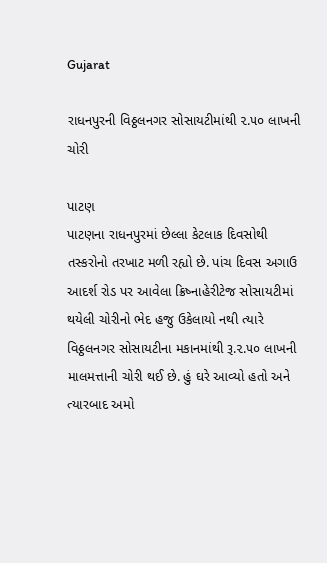Gujarat

રાધનપુરની વિઠ્ઠલનગર સોસાયટીમાંથી ૨.૫૦ લાખની ચોરી

પાટણ
પાટણના રાધનપુરમાં છેલ્લા કેટલાક દિવસોથી તસ્કરોનો તરખાટ મળી રહ્યો છે. પાંચ દિવસ અગાઉ આદર્શ રોડ પર આવેલા ક્રિષ્નાહેરીટેજ સોસાયટીમાં થયેલી ચોરીનો ભેદ હજુ ઉકેલાયો નથી ત્યારે વિઠ્ઠલનગર સોસાયટીના મકાનમાંથી રૂ.૨.૫૦ લાખની માલમત્તાની ચોરી થઈ છે. હું ઘરે આવ્યો હતો અને ત્યારબાદ અમો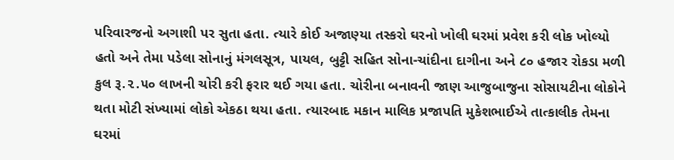પરિવારજનો અગાશી પર સુતા હતા. ત્યારે કોઈ અજાણ્યા તસ્કરો ઘરનો ખોલી ઘરમાં પ્રવેશ કરી લોક ખોલ્યો હતો અને તેમા પડેલા સોનાનું મંગલસૂત્ર, પાયલ, બુટ્ટી સહિત સોના-ચાંદીના દાગીના અને ૮૦ હજાર રોકડા મળી કુલ રૂ.૨.૫૦ લાખની ચોરી કરી ફરાર થઈ ગયા હતા. ચોરીના બનાવની જાણ આજુબાજુના સોસાયટીના લોકોને થતા મોટી સંખ્યામાં લોકો એકઠા થયા હતા. ત્યારબાદ મકાન માલિક પ્રજાપતિ મુકેશભાઈએ તાત્કાલીક તેમના ઘરમાં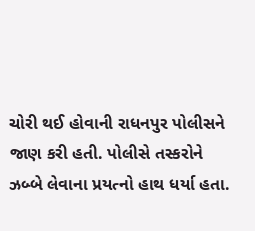ચોરી થઈ હોવાની રાધનપુર પોલીસને જાણ કરી હતી. પોલીસે તસ્કરોને ઝબ્બે લેવાના પ્રયત્નો હાથ ધર્યા હતા.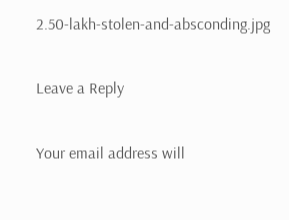2.50-lakh-stolen-and-absconding.jpg

Leave a Reply

Your email address will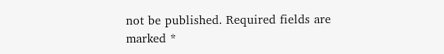not be published. Required fields are marked *